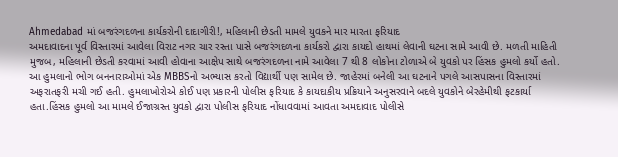Ahmedabad માં બજરંગદળના કાર્યકરોની દાદાગીરી!, મહિલાની છેડતી મામલે યુવકને માર મારતા ફરિયાદ
અમદાવાદના પૂર્વ વિસ્તારમાં આવેલા વિરાટ નગર ચાર રસ્તા પાસે બજરંગદળના કાર્યકરો દ્વારા કાયદો હાથમાં લેવાની ઘટના સામે આવી છે. મળતી માહિતી મુજબ, મહિલાની છેડતી કરવામાં આવી હોવાના આક્ષેપ સાથે બજરંગદળના નામે આવેલા 7 થી 8 લોકોના ટોળાએ બે યુવકો પર હિંસક હુમલો કર્યો હતો. આ હુમલાનો ભોગ બનનારાઓમાં એક MBBSનો અભ્યાસ કરતો વિદ્યાર્થી પણ સામેલ છે. જાહેરમાં બનેલી આ ઘટનાને પગલે આસપાસના વિસ્તારમાં અફરાતફરી મચી ગઈ હતી. હુમલાખોરોએ કોઈ પણ પ્રકારની પોલીસ ફરિયાદ કે કાયદાકીય પ્રક્રિયાને અનુસરવાને બદલે યુવકોને બેરહેમીથી ફટકાર્યા હતા.હિંસક હુમલો આ મામલે ઈજાગ્રસ્ત યુવકો દ્વારા પોલીસ ફરિયાદ નોંધાવવામાં આવતા અમદાવાદ પોલીસે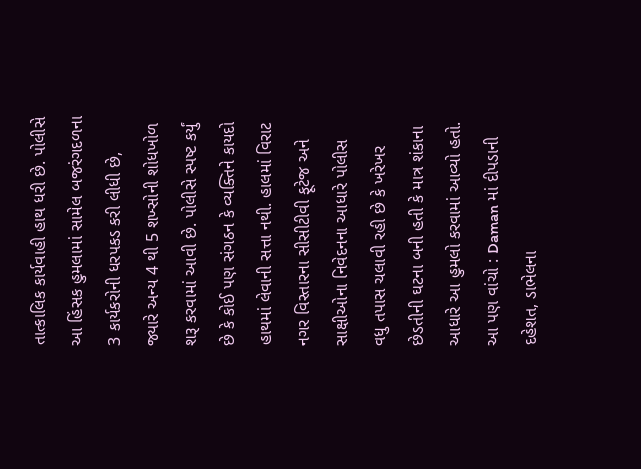તાત્કાલિક કાર્યવાહી હાથ ધરી છે. પોલીસે આ હિંસક હુમલામાં સામેલ બજરંગદળના 3 કાર્યકરોની ધરપકડ કરી લીધી છે, જ્યારે અન્ય 4 થી 5 શખ્સોની શોધખોળ શરૂ કરવામાં આવી છે. પોલીસે સ્પષ્ટ કર્યું છે કે કોઈ પણ સંગઠન કે વ્યક્તિને કાયદો હાથમાં લેવાની સત્તા નથી. હાલમાં વિરાટ નગર વિસ્તારના સીસીટીવી ફૂટેજ અને સાક્ષીઓના નિવેદનના આધારે પોલીસ વધુ તપાસ ચલાવી રહી છે કે ખરેખર છેડતીની ઘટના બની હતી કે માત્ર શંકાના આધારે આ હુમલો કરવામાં આવ્યો હતો. આ પણ વાંચો : Daman માં દીપડાની દહેશત, ડાભેલના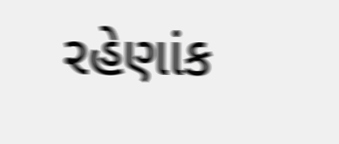રહેણાંક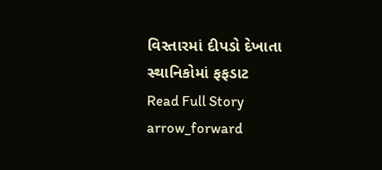વિસ્તારમાં દીપડો દેખાતા સ્થાનિકોમાં ફફડાટ
Read Full Story arrow_forward